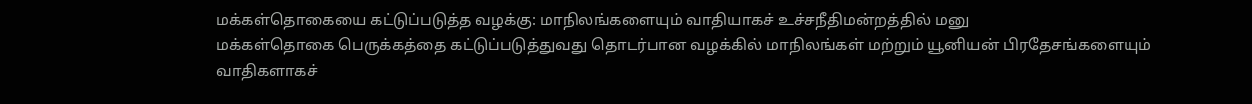மக்கள்தொகையை கட்டுப்படுத்த வழக்கு: மாநிலங்களையும் வாதியாகச் உச்சநீதிமன்றத்தில் மனு
மக்கள்தொகை பெருக்கத்தை கட்டுப்படுத்துவது தொடர்பான வழக்கில் மாநிலங்கள் மற்றும் யூனியன் பிரதேசங்களையும் வாதிகளாகச்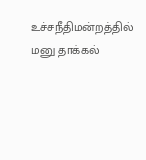உச்சநீதிமன்றத்தில் மனு தாக்கல்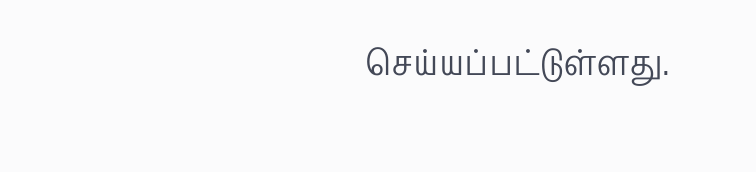செய்யப்பட்டுள்ளது.